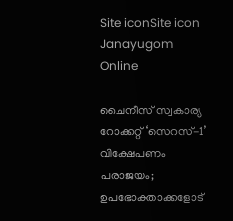Site iconSite icon Janayugom Online

ചൈനീസ് സ്വകാര്യ റോക്കറ്റ് ‘സെറസ്-1’ വിക്ഷേപണം പരാജയം; ഉപഭോക്താക്കളോട്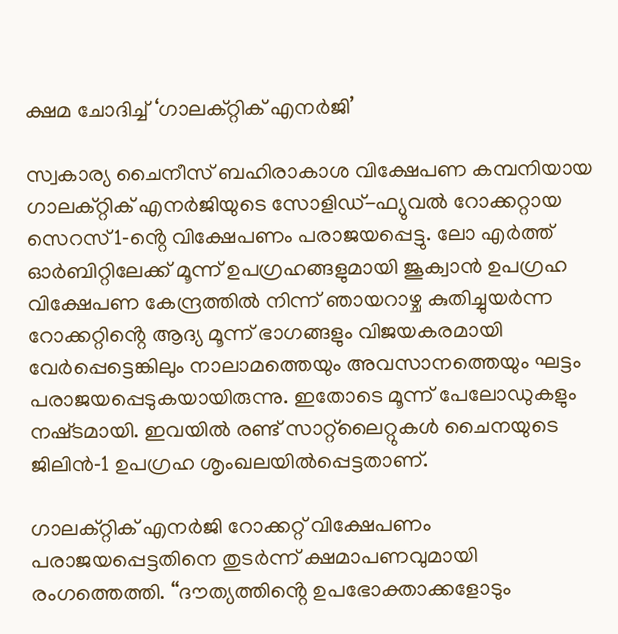ക്ഷമ ചോദിച്ച് ‘ഗാലക്‌റ്റിക് എനർജി’

സ്വകാര്യ ചൈനീസ് ബഹിരാകാശ വിക്ഷേപണ കമ്പനിയായ ഗാലക്‌റ്റിക് എനർജിയുടെ സോളിഡ്-ഫ്യുവൽ റോക്കറ്റായ സെറസ്1‑ൻ്റെ വിക്ഷേപണം പരാജയപ്പെട്ടു. ലോ എർത്ത് ഓർബിറ്റിലേക്ക് മൂന്ന് ഉപഗ്രഹങ്ങളുമായി ജൂക്വാൻ ഉപഗ്രഹ വിക്ഷേപണ കേന്ദ്രത്തിൽ നിന്ന് ഞായറാഴ്ച കുതിച്ചുയർന്ന റോക്കറ്റിൻ്റെ ആദ്യ മൂന്ന് ഭാഗങ്ങളും വിജയകരമായി വേർപ്പെട്ടെങ്കിലും നാലാമത്തെയും അവസാനത്തെയും ഘട്ടം പരാജയപ്പെടുകയായിരുന്നു. ഇതോടെ മൂന്ന് പേലോഡുകളും നഷ്‌ടമായി. ഇവയിൽ രണ്ട് സാറ്റ്‌ലൈറ്റുകൾ ചൈനയുടെ ജിലിൻ‑1 ഉപഗ്രഹ ശൃംഖലയിൽപ്പെട്ടതാണ്.

ഗാലക്‌റ്റിക് എനർജി റോക്കറ്റ് വിക്ഷേപണം പരാജയപ്പെട്ടതിനെ തുടർന്ന് ക്ഷമാപണവുമായി രംഗത്തെത്തി. “ദൗത്യത്തിൻ്റെ ഉപഭോക്താക്കളോടും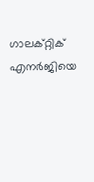ഗാലക്‌റ്റിക് എനർജിയെ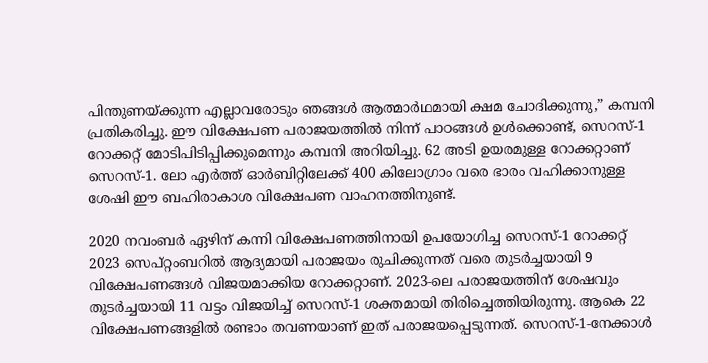പിന്തുണയ്ക്കുന്ന എല്ലാവരോടും ഞങ്ങൾ ആത്മാർഥമായി ക്ഷമ ചോദിക്കുന്നു,” കമ്പനി പ്രതികരിച്ചു. ഈ വിക്ഷേപണ പരാജയത്തിൽ നിന്ന് പാഠങ്ങൾ ഉൾക്കൊണ്ട്, സെറസ്-1 റോക്കറ്റ് മോടിപിടിപ്പിക്കുമെന്നും കമ്പനി അറിയിച്ചു. 62 അടി ഉയരമുള്ള റോക്കറ്റാണ് സെറസ്-1. ലോ എർത്ത് ഓർബിറ്റിലേക്ക് 400 കിലോഗ്രാം വരെ ഭാരം വഹിക്കാനുള്ള ശേഷി ഈ ബഹിരാകാശ വിക്ഷേപണ വാഹനത്തിനുണ്ട്.

2020 നവംബർ ഏഴിന് കന്നി വിക്ഷേപണത്തിനായി ഉപയോഗിച്ച സെറസ്-1 റോക്കറ്റ് 2023 സെപ്റ്റംബറിൽ ആദ്യമായി പരാജയം രുചിക്കുന്നത് വരെ തുടർച്ചയായി 9 വിക്ഷേപണങ്ങൾ വിജയമാക്കിയ റോക്കറ്റാണ്. 2023‑ലെ പരാജയത്തിന് ശേഷവും തുടർച്ചയായി 11 വട്ടം വിജയിച്ച് സെറസ്-1 ശക്തമായി തിരിച്ചെത്തിയിരുന്നു. ആകെ 22 വിക്ഷേപണങ്ങളിൽ രണ്ടാം തവണയാണ് ഇത് പരാജയപ്പെടുന്നത്. സെറസ്-1‑നേക്കാൾ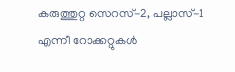കരുത്തുറ്റ സെറസ്-2, പല്ലാസ്-1 എന്നീ റോക്കറ്റുകൾ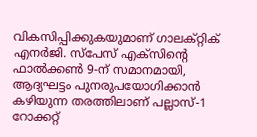വികസിപ്പിക്കുകയുമാണ് ഗാലക്‌റ്റിക് എനർജി. സ്പേസ് എക്‌സിൻ്റെ ഫാൽക്കൺ 9‑ന് സമാനമായി, ആദ്യഘട്ടം പുനരുപയോഗിക്കാൻ കഴിയുന്ന തരത്തിലാണ് പല്ലാസ്-1 റോക്കറ്റ്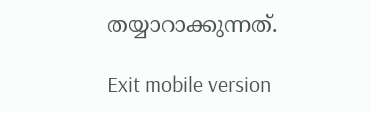തയ്യാറാക്കുന്നത്.

Exit mobile version